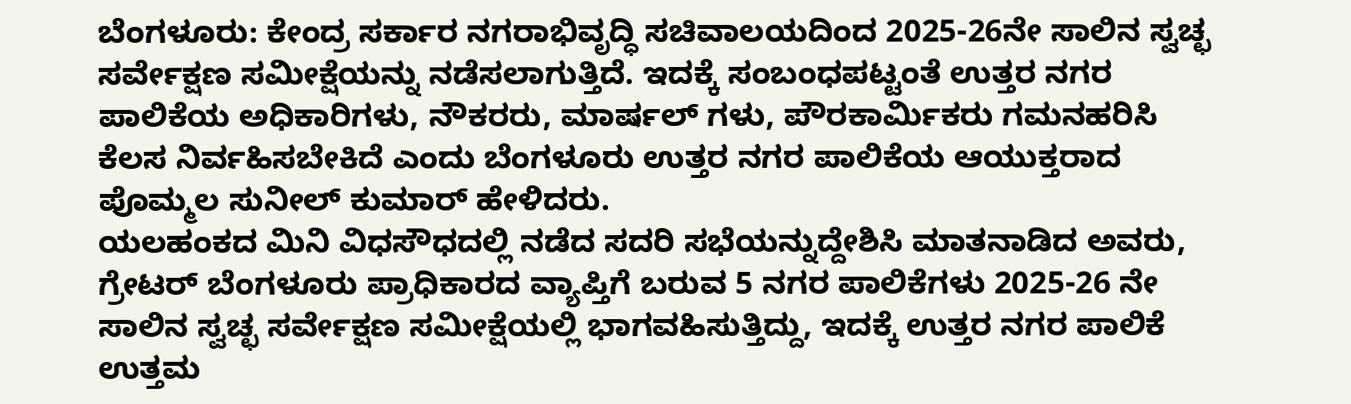ಬೆಂಗಳೂರು: ಕೇಂದ್ರ ಸರ್ಕಾರ ನಗರಾಭಿವೃದ್ಧಿ ಸಚಿವಾಲಯದಿಂದ 2025-26ನೇ ಸಾಲಿನ ಸ್ವಚ್ಛ ಸರ್ವೇಕ್ಷಣ ಸಮೀಕ್ಷೆಯನ್ನು ನಡೆಸಲಾಗುತ್ತಿದೆ. ಇದಕ್ಕೆ ಸಂಬಂಧಪಟ್ಟಂತೆ ಉತ್ತರ ನಗರ ಪಾಲಿಕೆಯ ಅಧಿಕಾರಿಗಳು, ನೌಕರರು, ಮಾರ್ಷಲ್ ಗಳು, ಪೌರಕಾರ್ಮಿಕರು ಗಮನಹರಿಸಿ ಕೆಲಸ ನಿರ್ವಹಿಸಬೇಕಿದೆ ಎಂದು ಬೆಂಗಳೂರು ಉತ್ತರ ನಗರ ಪಾಲಿಕೆಯ ಆಯುಕ್ತರಾದ ಪೊಮ್ಮಲ ಸುನೀಲ್ ಕುಮಾರ್ ಹೇಳಿದರು.
ಯಲಹಂಕದ ಮಿನಿ ವಿಧಸೌಧದಲ್ಲಿ ನಡೆದ ಸದರಿ ಸಭೆಯನ್ನುದ್ದೇಶಿಸಿ ಮಾತನಾಡಿದ ಅವರು, ಗ್ರೇಟರ್ ಬೆಂಗಳೂರು ಪ್ರಾಧಿಕಾರದ ವ್ಯಾಪ್ತಿಗೆ ಬರುವ 5 ನಗರ ಪಾಲಿಕೆಗಳು 2025-26 ನೇ ಸಾಲಿನ ಸ್ವಚ್ಛ ಸರ್ವೇಕ್ಷಣ ಸಮೀಕ್ಷೆಯಲ್ಲಿ ಭಾಗವಹಿಸುತ್ತಿದ್ದು, ಇದಕ್ಕೆ ಉತ್ತರ ನಗರ ಪಾಲಿಕೆ ಉತ್ತಮ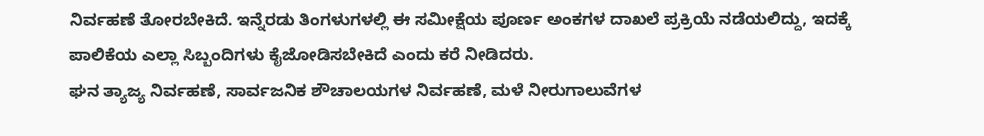ನಿರ್ವಹಣೆ ತೋರಬೇಕಿದೆ. ಇನ್ನೆರಡು ತಿಂಗಳುಗಳಲ್ಲಿ ಈ ಸಮೀಕ್ಷೆಯ ಪೂರ್ಣ ಅಂಕಗಳ ದಾಖಲೆ ಪ್ರಕ್ರಿಯೆ ನಡೆಯಲಿದ್ದು, ಇದಕ್ಕೆ ಪಾಲಿಕೆಯ ಎಲ್ಲಾ ಸಿಬ್ಬಂದಿಗಳು ಕೈಜೋಡಿಸಬೇಕಿದೆ ಎಂದು ಕರೆ ನೀಡಿದರು.
ಘನ ತ್ಯಾಜ್ಯ ನಿರ್ವಹಣೆ, ಸಾರ್ವಜನಿಕ ಶೌಚಾಲಯಗಳ ನಿರ್ವಹಣೆ, ಮಳೆ ನೀರುಗಾಲುವೆಗಳ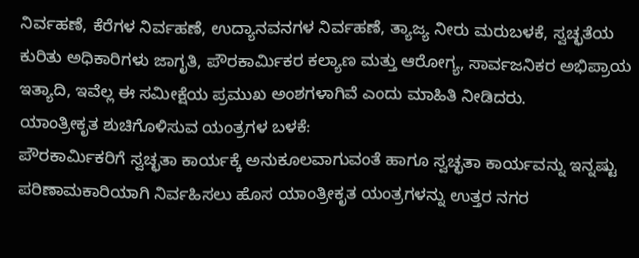ನಿರ್ವಹಣೆ, ಕೆರೆಗಳ ನಿರ್ವಹಣೆ, ಉದ್ಯಾನವನಗಳ ನಿರ್ವಹಣೆ, ತ್ಯಾಜ್ಯ ನೀರು ಮರುಬಳಕೆ, ಸ್ವಚ್ಛತೆಯ ಕುರಿತು ಅಧಿಕಾರಿಗಳು ಜಾಗೃತಿ, ಪೌರಕಾರ್ಮಿಕರ ಕಲ್ಯಾಣ ಮತ್ತು ಆರೋಗ್ಯ, ಸಾರ್ವಜನಿಕರ ಅಭಿಪ್ರಾಯ ಇತ್ಯಾದಿ, ಇವೆಲ್ಲ ಈ ಸಮೀಕ್ಷೆಯ ಪ್ರಮುಖ ಅಂಶಗಳಾಗಿವೆ ಎಂದು ಮಾಹಿತಿ ನೀಡಿದರು.
ಯಾಂತ್ರೀಕೃತ ಶುಚಿಗೊಳಿಸುವ ಯಂತ್ರಗಳ ಬಳಕೆ:
ಪೌರಕಾರ್ಮಿಕರಿಗೆ ಸ್ವಚ್ಛತಾ ಕಾರ್ಯಕ್ಕೆ ಅನುಕೂಲವಾಗುವಂತೆ ಹಾಗೂ ಸ್ವಚ್ಛತಾ ಕಾರ್ಯವನ್ನು ಇನ್ನಷ್ಟು ಪರಿಣಾಮಕಾರಿಯಾಗಿ ನಿರ್ವಹಿಸಲು ಹೊಸ ಯಾಂತ್ರೀಕೃತ ಯಂತ್ರಗಳನ್ನು ಉತ್ತರ ನಗರ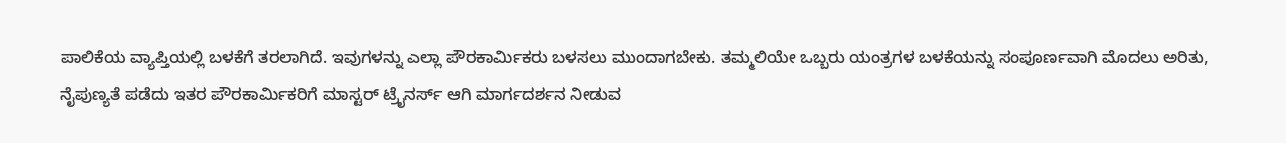ಪಾಲಿಕೆಯ ವ್ಯಾಪ್ತಿಯಲ್ಲಿ ಬಳಕೆಗೆ ತರಲಾಗಿದೆ. ಇವುಗಳನ್ನು ಎಲ್ಲಾ ಪೌರಕಾರ್ಮಿಕರು ಬಳಸಲು ಮುಂದಾಗಬೇಕು. ತಮ್ಮಲಿಯೇ ಒಬ್ಬರು ಯಂತ್ರಗಳ ಬಳಕೆಯನ್ನು ಸಂಪೂರ್ಣವಾಗಿ ಮೊದಲು ಅರಿತು, ನೈಪುಣ್ಯತೆ ಪಡೆದು ಇತರ ಪೌರಕಾರ್ಮಿಕರಿಗೆ ಮಾಸ್ಟರ್ ಟ್ರೈನರ್ಸ್ ಆಗಿ ಮಾರ್ಗದರ್ಶನ ನೀಡುವ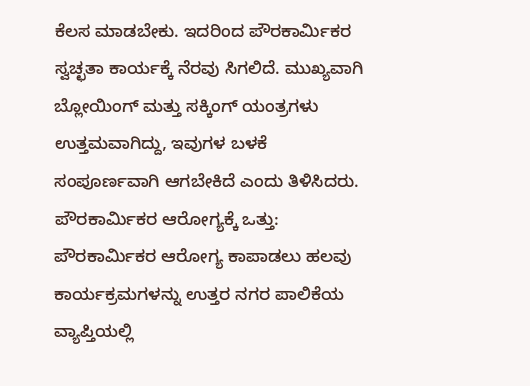ಕೆಲಸ ಮಾಡಬೇಕು. ಇದರಿಂದ ಪೌರಕಾರ್ಮಿಕರ ಸ್ವಚ್ಛತಾ ಕಾರ್ಯಕ್ಕೆ ನೆರವು ಸಿಗಲಿದೆ. ಮುಖ್ಯವಾಗಿ ಬ್ಲೋಯಿಂಗ್ ಮತ್ತು ಸಕ್ಕಿಂಗ್ ಯಂತ್ರಗಳು ಉತ್ತಮವಾಗಿದ್ದು, ಇವುಗಳ ಬಳಕೆ ಸಂಪೂರ್ಣವಾಗಿ ಆಗಬೇಕಿದೆ ಎಂದು ತಿಳಿಸಿದರು.
ಪೌರಕಾರ್ಮಿಕರ ಆರೋಗ್ಯಕ್ಕೆ ಒತ್ತು:
ಪೌರಕಾರ್ಮಿಕರ ಆರೋಗ್ಯ ಕಾಪಾಡಲು ಹಲವು ಕಾರ್ಯಕ್ರಮಗಳನ್ನು ಉತ್ತರ ನಗರ ಪಾಲಿಕೆಯ ವ್ಯಾಪ್ತಿಯಲ್ಲಿ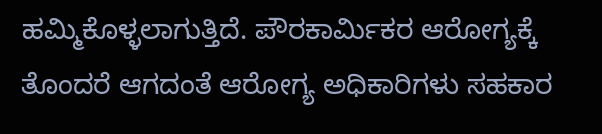ಹಮ್ಮಿಕೊಳ್ಳಲಾಗುತ್ತಿದೆ. ಪೌರಕಾರ್ಮಿಕರ ಆರೋಗ್ಯಕ್ಕೆ ತೊಂದರೆ ಆಗದಂತೆ ಆರೋಗ್ಯ ಅಧಿಕಾರಿಗಳು ಸಹಕಾರ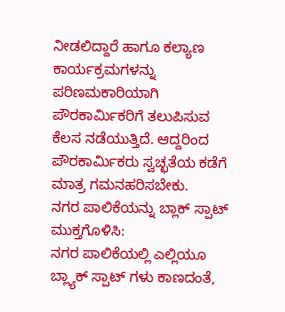ನೀಡಲಿದ್ದಾರೆ ಹಾಗೂ ಕಲ್ಯಾಣ ಕಾರ್ಯಕ್ರಮಗಳನ್ನು ಪರಿಣಮಕಾರಿಯಾಗಿ ಪೌರಕಾರ್ಮಿಕರಿಗೆ ತಲುಪಿಸುವ ಕೆಲಸ ನಡೆಯುತ್ತಿದೆ. ಆದ್ದರಿಂದ ಪೌರಕಾರ್ಮಿಕರು ಸ್ವಚ್ಛತೆಯ ಕಡೆಗೆ ಮಾತ್ರ ಗಮನಹರಿಸಬೇಕು.
ನಗರ ಪಾಲಿಕೆಯನ್ನು ಬ್ಲಾಕ್ ಸ್ಪಾಟ್ ಮುಕ್ತಗೊಳಿಸಿ:
ನಗರ ಪಾಲಿಕೆಯಲ್ಲಿ ಎಲ್ಲಿಯೂ ಬ್ಲ್ಯಾಕ್ ಸ್ಪಾಟ್ ಗಳು ಕಾಣದಂತೆ,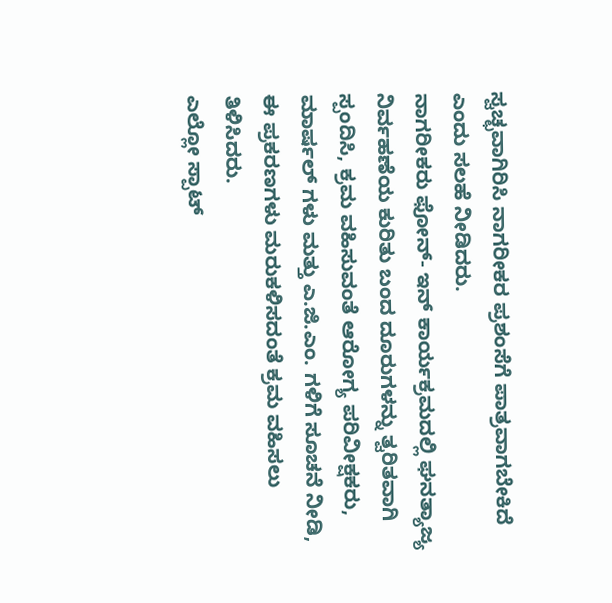ಸ್ವಚ್ಛವಾಗಿರಿಸಿ ನಾಗರೀಕರ ಪ್ರಶಂಸೆಗೆ ಪಾತ್ರವಾಗಬೇಕಿದೆ ಎಂದು ಸಲಹೆ ನೀಡಿದರು.
ನಾಗರೀಕರು ಫೋನ್- ಇನ್ ಕಾರ್ಯಕ್ರಮದಲ್ಲಿ ಘನತ್ಯಾಜ್ಯ ನಿರ್ವಹಣೆಯ ಕುರಿತು ಬಂದ ದೂರುಗಳನ್ನು ತ್ವರಿತವಾಗಿ ಸ್ಪಂದಿಸಿ, ಕ್ರಮ ವಹಿಸುವಂತೆ ಆರೋಗ್ಯ ಪರಿವೀಕ್ಷಕರು, ಮಾರ್ಷಲ್ ಗಳು ಮತ್ತು ಎ.ಜಿ.ಎಂ. ಗಳಿಗೆ ಸೂಚನೆ ನೀಡಿ, ಈ ಪ್ರಕರಣಗಳು ಮರುಕಳಿಸದಂತೆ ಕ್ರಮ ವಹಿಸಲು ತಿಳಿಸಿದರು.
ಎಲ್ಲೋ ಸ್ಪಾಟ್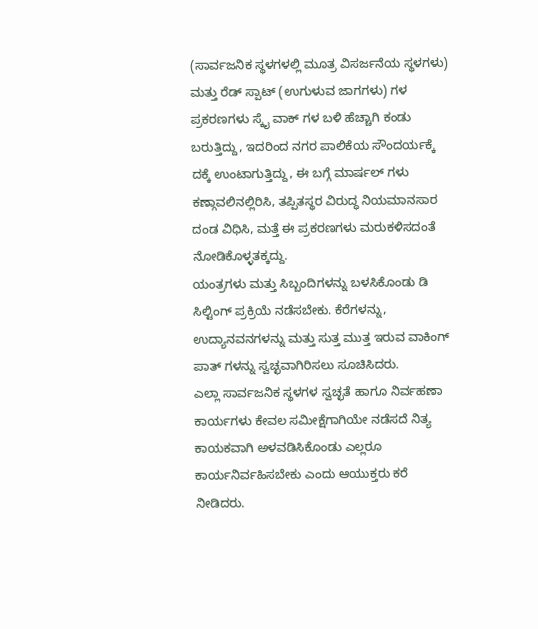(ಸಾರ್ವಜನಿಕ ಸ್ಥಳಗಳಲ್ಲಿ ಮೂತ್ರ ವಿಸರ್ಜನೆಯ ಸ್ಥಳಗಳು) ಮತ್ತು ರೆಡ್ ಸ್ಪಾಟ್ (ಉಗುಳುವ ಜಾಗಗಳು) ಗಳ ಪ್ರಕರಣಗಳು ಸ್ಕೈ ವಾಕ್ ಗಳ ಬಳಿ ಹೆಚ್ಚಾಗಿ ಕಂಡು ಬರುತ್ತಿದ್ದು, ಇದರಿಂದ ನಗರ ಪಾಲಿಕೆಯ ಸೌಂದರ್ಯಕ್ಕೆ ದಕ್ಕೆ ಉಂಟಾಗುತ್ತಿದ್ದು, ಈ ಬಗ್ಗೆ ಮಾರ್ಷಲ್ ಗಳು ಕಣ್ಗಾವಲಿನಲ್ಲಿರಿಸಿ, ತಪ್ಪಿತಸ್ಥರ ವಿರುದ್ಧ ನಿಯಮಾನಸಾರ ದಂಡ ವಿಧಿಸಿ, ಮತ್ತೆ ಈ ಪ್ರಕರಣಗಳು ಮರುಕಳಿಸದಂತೆ ನೋಡಿಕೊಳ್ಳತಕ್ಕದ್ದು.
ಯಂತ್ರಗಳು ಮತ್ತು ಸಿಬ್ಬಂದಿಗಳನ್ನು ಬಳಸಿಕೊಂಡು ಡಿ ಸಿಲ್ಟಿಂಗ್ ಪ್ರಕ್ರಿಯೆ ನಡೆಸಬೇಕು. ಕೆರೆಗಳನ್ನು, ಉದ್ಯಾನವನಗಳನ್ನು ಮತ್ತು ಸುತ್ತ ಮುತ್ತ ಇರುವ ವಾಕಿಂಗ್ ಪಾತ್ ಗಳನ್ನು ಸ್ವಚ್ಛವಾಗಿರಿಸಲು ಸೂಚಿಸಿದರು.
ಎಲ್ಲಾ ಸಾರ್ವಜನಿಕ ಸ್ಥಳಗಳ ಸ್ವಚ್ಛತೆ ಹಾಗೂ ನಿರ್ವಹಣಾ ಕಾರ್ಯಗಳು ಕೇವಲ ಸಮೀಕ್ಷೆಗಾಗಿಯೇ ನಡೆಸದೆ ನಿತ್ಯ ಕಾಯಕವಾಗಿ ಅಳವಡಿಸಿಕೊಂಡು ಎಲ್ಲರೂ ಕಾರ್ಯನಿರ್ವಹಿಸಬೇಕು ಎಂದು ಆಯುಕ್ತರು ಕರೆ ನೀಡಿದರು.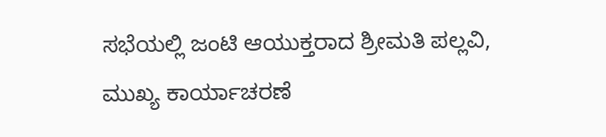ಸಭೆಯಲ್ಲಿ ಜಂಟಿ ಆಯುಕ್ತರಾದ ಶ್ರೀಮತಿ ಪಲ್ಲವಿ, ಮುಖ್ಯ ಕಾರ್ಯಾಚರಣೆ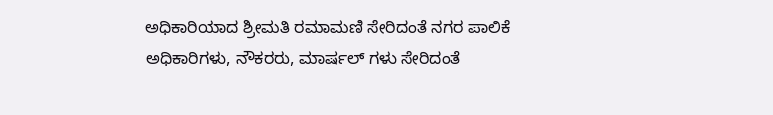ಅಧಿಕಾರಿಯಾದ ಶ್ರೀಮತಿ ರಮಾಮಣಿ ಸೇರಿದಂತೆ ನಗರ ಪಾಲಿಕೆ ಅಧಿಕಾರಿಗಳು, ನೌಕರರು, ಮಾರ್ಷಲ್ ಗಳು ಸೇರಿದಂತೆ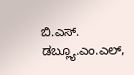ಬಿ.ಎಸ್. ಡಬ್ಲ್ಯೂ.ಎಂ.ಎಲ್,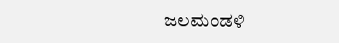ಜಲಮಂಡಳಿ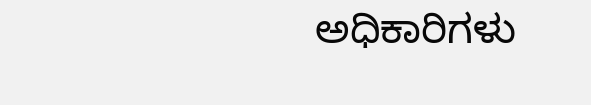ಅಧಿಕಾರಿಗಳು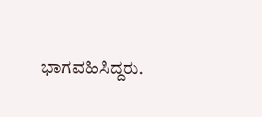ಭಾಗವಹಿಸಿದ್ದರು.